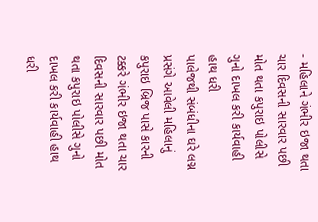- મહિલાને ગંભીર ઇજા થતા ચાર દિવસની સારવાર પછી મોત થતા કપુરાઇ પોલીસે ગુનો દાખલ કરી કાર્યવાહી હાથ ધરી
પાલેજથી સંબંધીના ઘરે લગ્ન પ્રસંગે આવેલી મહિલાનું કપુરાઇ બ્રિજ પાસે કારની ટક્કરે ગંભીર ઇજા થતા ચાર દિવસની સારવાર પછી મોત થતા કપુરાઇ પોલીસે ગુનો દાખલ કરી કાર્યવાહી હાથ ધરી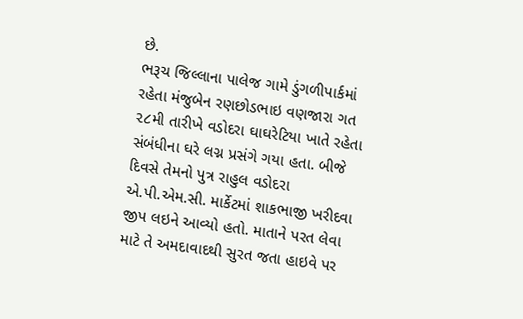છે.
ભરૂચ જિલ્લાના પાલેજ ગામે ડુંગળીપાર્કમાં રહેતા મંજુબેન રણછોડભાઇ વણજારા ગત ૨૮મી તારીખે વડોદરા ઘાઘરેટિયા ખાતે રહેતા સંબંધીના ઘરે લગ્ન પ્રસંગે ગયા હતા. બીજે દિવસે તેમનો પુત્ર રાહુલ વડોદરા એ.પી.એમ.સી. માર્કેટમાં શાકભાજી ખરીદવા જીપ લઇને આવ્યો હતો. માતાને પરત લેવા માટે તે અમદાવાદથી સુરત જતા હાઇવે પર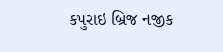કપુરાઇ બ્રિજ નજીક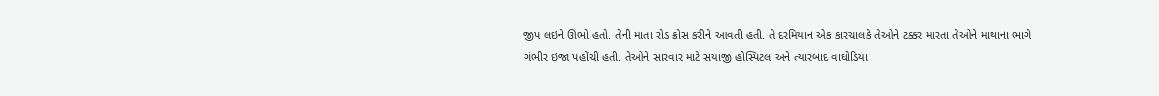જીપ લઇને ઊભો હતો. તેની માતા રોડ ક્રોસ કરીને આવતી હતી. તે દરમિયાન એક કારચાલકે તેઓને ટક્કર મારતા તેઓને માથાના ભાગે ગંભીર ઇજા પહોંચી હતી. તેઓને સારવાર માટે સયાજી હોસ્પિટલ અને ત્યારબાદ વાઘોડિયા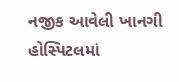નજીક આવેલી ખાનગી હોસ્પિટલમાં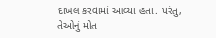દાખલ કરવામાં આવ્યા હતા. પરંતુ, તેઓનું મોત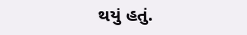થયું હતું.